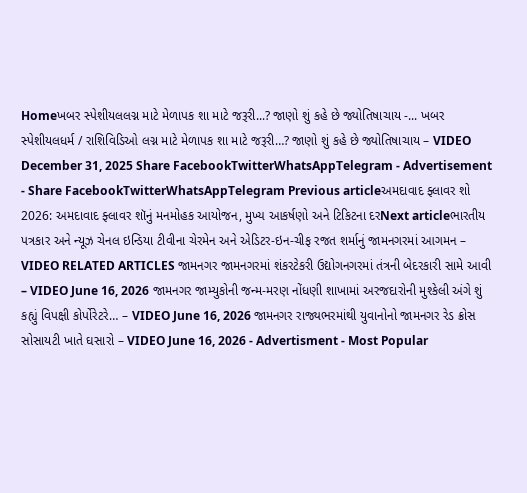Homeખબર સ્પેશીયલલગ્ન માટે મેળાપક શા માટે જરૂરી...? જાણો શું કહે છે જ્યોતિષાચાય -... ખબર સ્પેશીયલધર્મ / રાશિવિડિઓ લગ્ન માટે મેળાપક શા માટે જરૂરી…? જાણો શું કહે છે જ્યોતિષાચાય – VIDEO December 31, 2025 Share FacebookTwitterWhatsAppTelegram - Advertisement - Share FacebookTwitterWhatsAppTelegram Previous articleઅમદાવાદ ફ્લાવર શો 2026: અમદાવાદ ફ્લાવર શૉનું મનમોહક આયોજન, મુખ્ય આકર્ષણો અને ટિકિટના દરNext articleભારતીય પત્રકાર અને ન્યૂઝ ચેનલ ઇન્ડિયા ટીવીના ચેરમેન અને એડિટર-ઇન-ચીફ રજત શર્માનું જામનગરમાં આગમન – VIDEO RELATED ARTICLES જામનગર જામનગરમાં શંકરટેકરી ઉદ્યોગનગરમાં તંત્રની બેદરકારી સામે આવી – VIDEO June 16, 2026 જામનગર જામ્યુકોની જન્મ-મરણ નોંધણી શાખામાં અરજદારોની મુશ્કેલી અંગે શું કહ્યું વિપક્ષી કોર્પોરેટરે… – VIDEO June 16, 2026 જામનગર રાજ્યભરમાંથી યુવાનોનો જામનગર રેડ ક્રોસ સોસાયટી ખાતે ઘસારો – VIDEO June 16, 2026 - Advertisment - Most Popular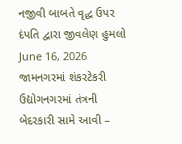નજીવી બાબતે વૃદ્ધ ઉપર દંપતિ દ્વારા જીવલેણ હુમલો June 16, 2026 જામનગરમાં શંકરટેકરી ઉદ્યોગનગરમાં તંત્રની બેદરકારી સામે આવી –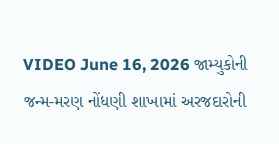VIDEO June 16, 2026 જામ્યુકોની જન્મ-મરણ નોંધણી શાખામાં અરજદારોની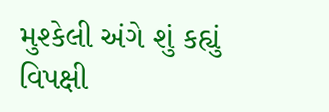મુશ્કેલી અંગે શું કહ્યું વિપક્ષી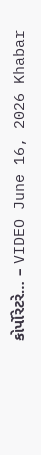કોર્પોરેટરે… – VIDEO June 16, 2026 Khabar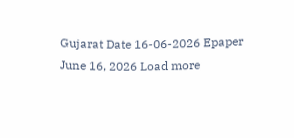Gujarat Date 16-06-2026 Epaper June 16, 2026 Load more